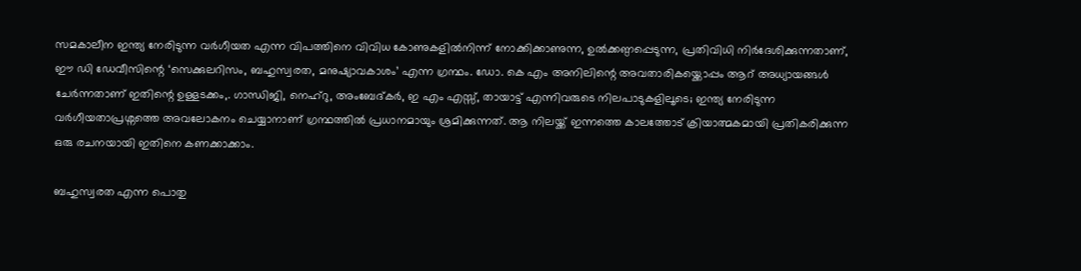സമകാലീന ഇന്ത്യ നേരിടുന്ന വർഗീയത എന്ന വിപത്തിനെ വിവിധ കോണുകളിൽനിന്ന് നോക്കിക്കാണുന്ന, ഉൽക്കണ്ഠപ്പെടുന്ന, പ്രതിവിധി നിർദേശിക്കുന്നതാണ്, ഈ ഡി ഡേവീസിന്റെ ‘സെക്കുലറിസം, ബഹുസ്വരത, മനുഷ്യാവകാശം’ എന്ന ഗ്രന്ഥം. ഡോ. കെ എം അനിലിന്റെ അവതാരികയ്ക്കൊപ്പം ആറ് അധ്യായങ്ങൾ ചേർന്നതാണ് ഇതിന്റെ ഉള്ളടക്കം,. ഗാന്ധിജി, നെഹ്റു, അംബേദ്കർ, ഇ എം എസ്സ്, തായാട്ട് എന്നിവരുടെ നിലപാടുകളിലൂടെ; ഇന്ത്യ നേരിടുന്ന വർഗീയതാപ്രശ്നത്തെ അവലോകനം ചെയ്യാനാണ് ഗ്രന്ഥത്തിൽ പ്രധാനമായും ശ്രമിക്കുന്നത്. ആ നിലയ്ക്ക് ഇന്നത്തെ കാലത്തോട് ക്രിയാത്മകമായി പ്രതികരിക്കുന്ന ഒരു രചനയായി ഇതിനെ കണക്കാക്കാം.

ബഹുസ്വരത എന്ന പൊതു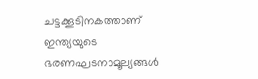ചട്ടക്കൂടിനകത്താണ് ഇന്ത്യയുടെ ഭരണഘടനാമൂല്യങ്ങൾ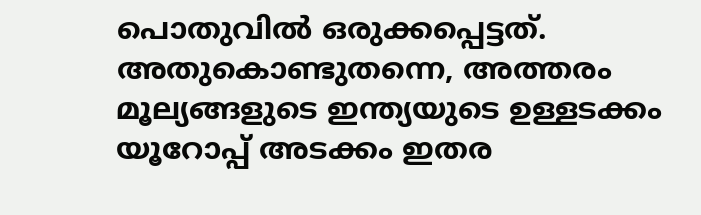പൊതുവിൽ ഒരുക്കപ്പെട്ടത്. അതുകൊണ്ടുതന്നെ, അത്തരം മൂല്യങ്ങളുടെ ഇന്ത്യയുടെ ഉള്ളടക്കം യൂറോപ്പ് അടക്കം ഇതര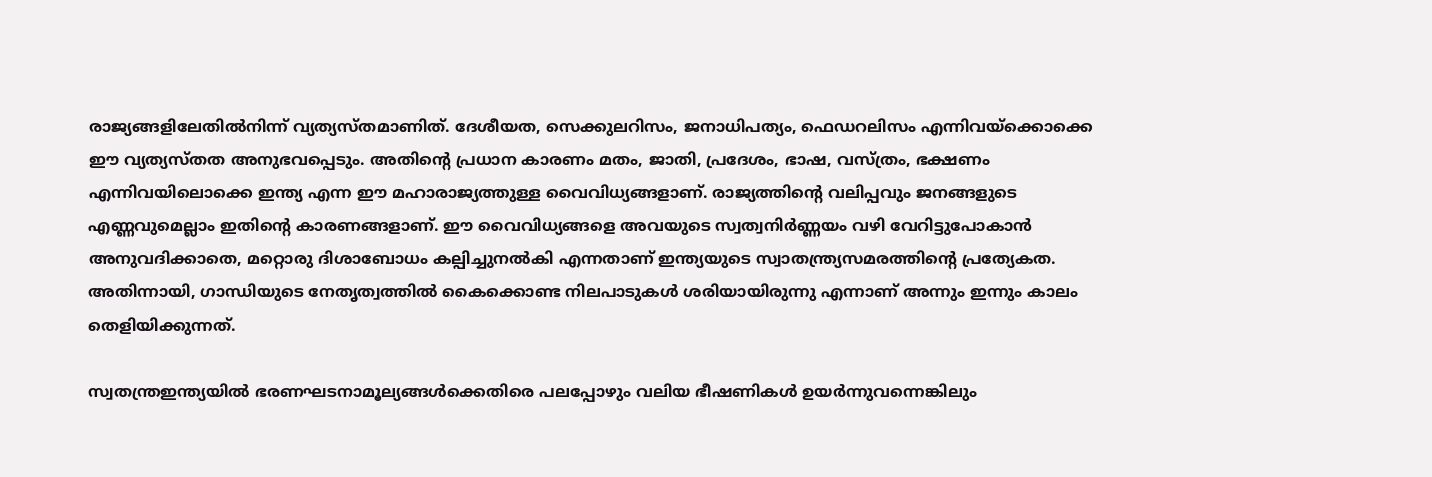രാജ്യങ്ങളിലേതിൽനിന്ന് വ്യത്യസ്തമാണിത്. ദേശീയത, സെക്കുലറിസം, ജനാധിപത്യം, ഫെഡറലിസം എന്നിവയ്ക്കൊക്കെ ഈ വ്യത്യസ്തത അനുഭവപ്പെടും. അതിന്റെ പ്രധാന കാരണം മതം, ജാതി, പ്രദേശം, ഭാഷ, വസ്ത്രം, ഭക്ഷണം എന്നിവയിലൊക്കെ ഇന്ത്യ എന്ന ഈ മഹാരാജ്യത്തുള്ള വൈവിധ്യങ്ങളാണ്. രാജ്യത്തിന്റെ വലിപ്പവും ജനങ്ങളുടെ എണ്ണവുമെല്ലാം ഇതിന്റെ കാരണങ്ങളാണ്. ഈ വൈവിധ്യങ്ങളെ അവയുടെ സ്വത്വനിർണ്ണയം വഴി വേറിട്ടുപോകാൻ അനുവദിക്കാതെ, മറ്റൊരു ദിശാബോധം കല്പിച്ചുനൽകി എന്നതാണ് ഇന്ത്യയുടെ സ്വാതന്ത്ര്യസമരത്തിന്റെ പ്രത്യേകത. അതിന്നായി, ഗാന്ധിയുടെ നേതൃത്വത്തിൽ കൈക്കൊണ്ട നിലപാടുകൾ ശരിയായിരുന്നു എന്നാണ് അന്നും ഇന്നും കാലം തെളിയിക്കുന്നത്.

സ്വതന്ത്രഇന്ത്യയിൽ ഭരണഘടനാമൂല്യങ്ങൾക്കെതിരെ പലപ്പോഴും വലിയ ഭീഷണികൾ ഉയർന്നുവന്നെങ്കിലും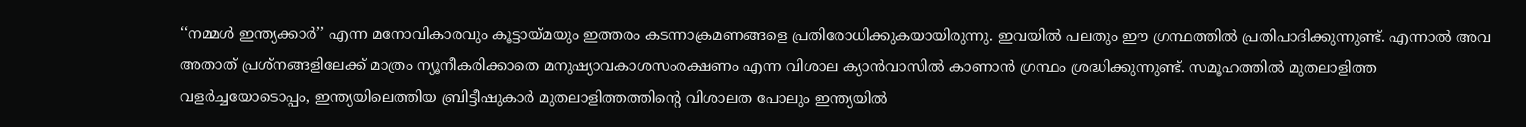‘‘നമ്മൾ ഇന്ത്യക്കാർ’’ എന്ന മനോവികാരവും കൂട്ടായ്മയും ഇത്തരം കടന്നാക്രമണങ്ങളെ പ്രതിരോധിക്കുകയായിരുന്നു. ഇവയിൽ പലതും ഈ ഗ്രന്ഥത്തിൽ പ്രതിപാദിക്കുന്നുണ്ട്. എന്നാൽ അവ അതാത് പ്രശ്നങ്ങളിലേക്ക് മാത്രം ന്യൂനീകരിക്കാതെ മനുഷ്യാവകാശസംരക്ഷണം എന്ന വിശാല ക്യാൻവാസിൽ കാണാൻ ഗ്രന്ഥം ശ്രദ്ധിക്കുന്നുണ്ട്. സമൂഹത്തിൽ മുതലാളിത്ത വളർച്ചയോടൊപ്പം, ഇന്ത്യയിലെത്തിയ ബ്രിട്ടീഷുകാർ മുതലാളിത്തത്തിന്റെ വിശാലത പോലും ഇന്ത്യയിൽ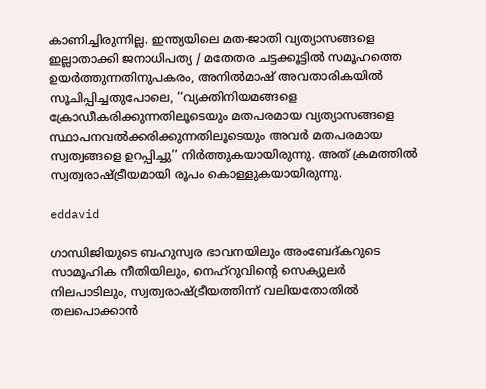കാണിച്ചിരുന്നില്ല. ഇന്ത്യയിലെ മത-ജാതി വ്യത്യാസങ്ങളെ ഇല്ലാതാക്കി ജനാധിപത്യ / മതേതര ചട്ടക്കൂട്ടിൽ സമൂഹത്തെ ഉയർത്തുന്നതിനുപകരം, അനിൽമാഷ് അവതാരികയിൽ സൂചിപ്പിച്ചതുപോലെ, ‘‘വ്യക്തിനിയമങ്ങളെ ക്രോഡീകരിക്കുന്നതിലൂടെയും മതപരമായ വ്യത്യാസങ്ങളെ സ്ഥാപനവൽക്കരിക്കുന്നതിലൂടെയും അവർ മതപരമായ സ്വത്വങ്ങളെ ഉറപ്പിച്ചു’’ നിർത്തുകയായിരുന്നു. അത് ക്രമത്തിൽ സ്വത്വരാഷ്ട്രീയമായി രൂപം കൊള്ളുകയായിരുന്നു.

eddavid

ഗാന്ധിജിയുടെ ബഹുസ്വര ഭാവനയിലും അംബേദ്കറുടെ സാമൂഹിക നീതിയിലും, നെഹ്റുവിന്റെ സെക്യുലർ നിലപാടിലും, സ്വത്വരാഷ്ട്രീയത്തിന്ന് വലിയതോതിൽ തലപൊക്കാൻ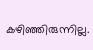കഴിഞ്ഞിരുന്നില്ല.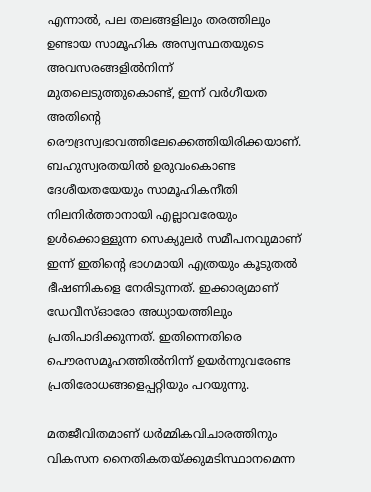എന്നാൽ, പല തലങ്ങളിലും തരത്തിലും ഉണ്ടായ സാമൂഹിക അസ്വസ്ഥതയുടെ അവസരങ്ങളിൽനിന്ന് മുതലെടുത്തുകൊണ്ട്, ഇന്ന് വർഗീയത അതിന്റെ രൌദ്രസ്വഭാവത്തിലേക്കെത്തിയിരിക്കയാണ്. ബഹുസ്വരതയിൽ ഉരുവംകൊണ്ട ദേശീയതയേയും സാമൂഹികനീതി നിലനിർത്താനായി എല്ലാവരേയും ഉൾക്കൊള്ളുന്ന സെക്യുലർ സമീപനവുമാണ് ഇന്ന് ഇതിന്റെ ഭാഗമായി എത്രയും കൂടുതൽ ഭീഷണികളെ നേരിടുന്നത്. ഇക്കാര്യമാണ് ഡേവീസ്ഓരോ അധ്യായത്തിലും പ്രതിപാദിക്കുന്നത്. ഇതിന്നെതിരെ പൌരസമൂഹത്തിൽനിന്ന് ഉയർന്നുവരേണ്ട പ്രതിരോധങ്ങളെപ്പറ്റിയും പറയുന്നു.

മതജീവിതമാണ് ധർമ്മികവിചാരത്തിനും വികസന നൈതികതയ്ക്കുമടിസ്ഥാനമെന്ന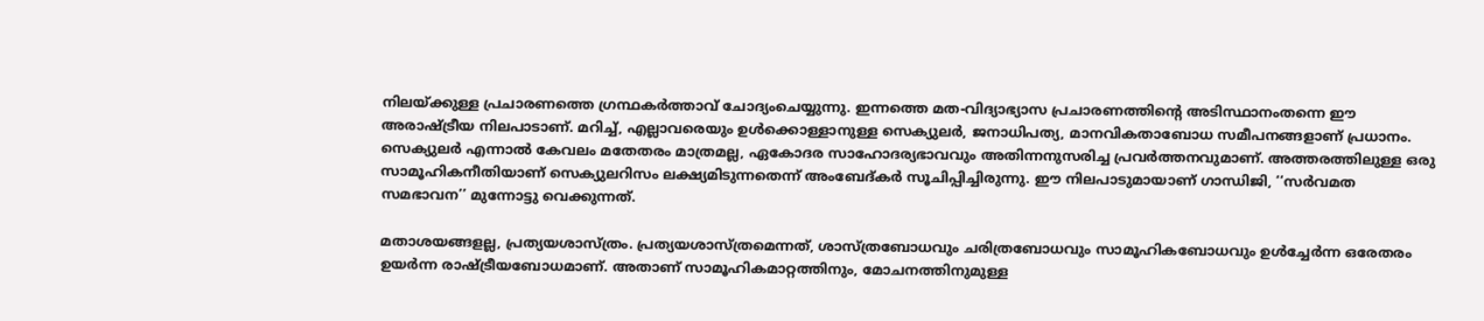നിലയ്ക്കുള്ള പ്രചാരണത്തെ ഗ്രന്ഥകർത്താവ് ചോദ്യംചെയ്യുന്നു. ഇന്നത്തെ മത-വിദ്യാഭ്യാസ പ്രചാരണത്തിന്റെ അടിസ്ഥാനംതന്നെ ഈ അരാഷ്ട്രീയ നിലപാടാണ്. മറിച്ച്, എല്ലാവരെയും ഉൾക്കൊള്ളാനുള്ള സെക്യുലർ, ജനാധിപത്യ, മാനവികതാബോധ സമീപനങ്ങളാണ് പ്രധാനം. സെക്യുലർ എന്നാൽ കേവലം മതേതരം മാത്രമല്ല, ഏകോദര സാഹോദര്യഭാവവും അതിന്നനുസരിച്ച പ്രവർത്തനവുമാണ്. അത്തരത്തിലുള്ള ഒരു സാമൂഹികനീതിയാണ് സെക്യുലറിസം ലക്ഷ്യമിടുന്നതെന്ന് അംബേദ്കർ സൂചിപ്പിച്ചിരുന്നു. ഈ നിലപാടുമായാണ് ഗാന്ധിജി, ‘‘സർവമത സമഭാവന’’ മുന്നോട്ടു വെക്കുന്നത്.

മതാശയങ്ങളല്ല, പ്രത്യയശാസ്ത്രം. പ്രത്യയശാസ്ത്രമെന്നത്, ശാസ്ത്രബോധവും ചരിത്രബോധവും സാമൂഹികബോധവും ഉൾച്ചേർന്ന ഒരേതരം ഉയർന്ന രാഷ്ട്രീയബോധമാണ്. അതാണ് സാമൂഹികമാറ്റത്തിനും, മോചനത്തിനുമുള്ള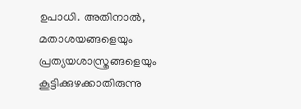ഉപാധി. അതിനാൽ, മതാശയങ്ങളെയും പ്രത്യയശാസ്ത്രങ്ങളെയും കൂട്ടിക്കുഴക്കാതിരുന്നു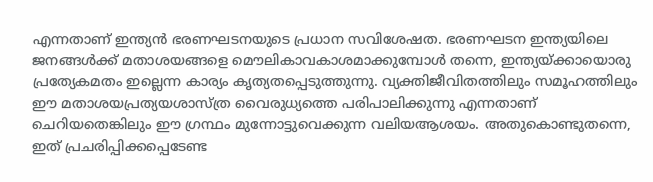എന്നതാണ് ഇന്ത്യൻ ഭരണഘടനയുടെ പ്രധാന സവിശേഷത. ഭരണഘടന ഇന്ത്യയിലെ ജനങ്ങൾക്ക് മതാശയങ്ങളെ മൌലികാവകാശമാക്കുമ്പോൾ തന്നെ, ഇന്ത്യയ്ക്കായൊരു പ്രത്യേകമതം ഇല്ലെന്ന കാര്യം കൃത്യതപ്പെടുത്തുന്നു. വ്യക്തിജീവിതത്തിലും സമൂഹത്തിലും ഈ മതാശയപ്രത്യയശാസ്ത്ര വൈരുധ്യത്തെ പരിപാലിക്കുന്നു എന്നതാണ് ചെറിയതെങ്കിലും ഈ ഗ്രന്ഥം മുന്നോട്ടുവെക്കുന്ന വലിയആശയം. അതുകൊണ്ടുതന്നെ, ഇത് പ്രചരിപ്പിക്കപ്പെടേണ്ട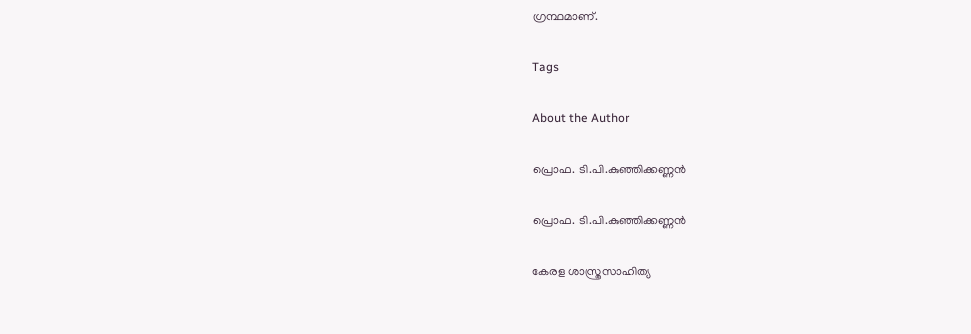ഗ്രന്ഥമാണ്.

Tags

About the Author

പ്രൊഫ. ടി.പി.കുഞ്ഞിക്കണ്ണന്‍

പ്രൊഫ. ടി.പി.കുഞ്ഞിക്കണ്ണന്‍

കേരള ശാസ്ത്രസാഹിത്യ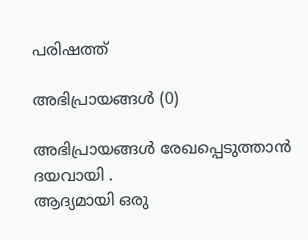പരിഷത്ത്

അഭിപ്രായങ്ങൾ (0)

അഭിപ്രായങ്ങൾ രേഖപ്പെടുത്താൻ ദയവായി .
ആദ്യമായി ഒരു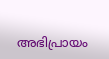അഭിപ്രായം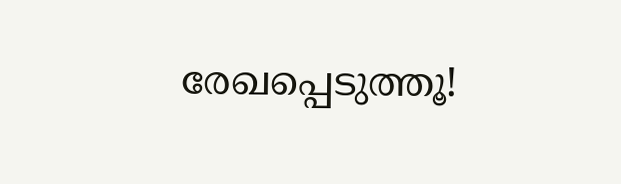രേഖപ്പെടുത്തൂ!